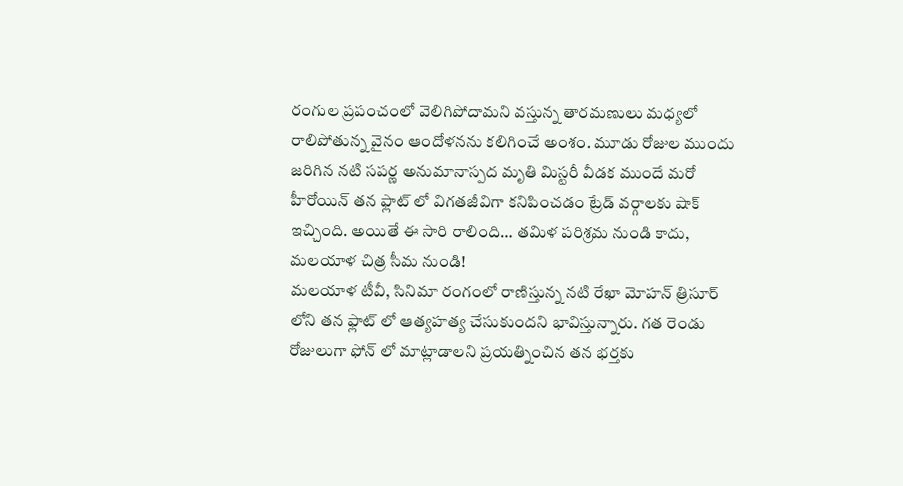రంగుల ప్రపంచంలో వెలిగిపోదామని వస్తున్న తారమణులు మధ్యలో రాలిపోతున్న వైనం ఆందోళనను కలిగించే అంశం. మూడు రోజుల ముందు జరిగిన నటి సపర్ణ అనుమానాస్పద మృతి మిస్టరీ వీడక ముందే మరో హీరోయిన్ తన ఫ్లాట్ లో విగతజీవిగా కనిపించడం ట్రేడ్ వర్గాలకు షాక్ ఇచ్చింది. అయితే ఈ సారి రాలింది… తమిళ పరిశ్రమ నుండి కాదు, మలయాళ చిత్ర సీమ నుండి!
మలయాళ టీవీ, సినిమా రంగంలో రాణిస్తున్న నటి రేఖా మోహన్ త్రిసూర్ లోని తన ఫ్లాట్ లో ఆత్యహత్య చేసుకుందని భావిస్తున్నారు. గత రెండు రోజులుగా ఫోన్ లో మాట్లాడాలని ప్రయత్నించిన తన భర్తకు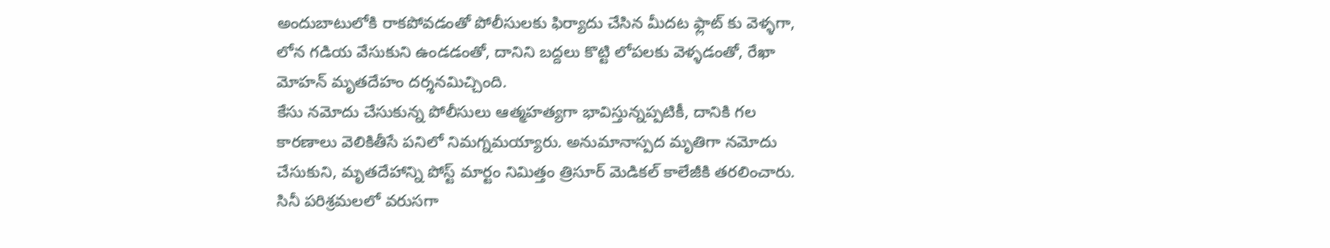అందుబాటులోకి రాకపోవడంతో పోలీసులకు ఫిర్యాదు చేసిన మీదట ఫ్లాట్ కు వెళ్ళగా, లోన గడియ వేసుకుని ఉండడంతో, దానిని బద్దలు కొట్టి లోపలకు వెళ్ళడంతో, రేఖా మోహన్ మృతదేహం దర్శనమిచ్చింది.
కేసు నమోదు చేసుకున్న పోలీసులు ఆత్మహత్యగా భావిస్తున్నప్పటికీ, దానికి గల కారణాలు వెలికితీసే పనిలో నిమగ్నమయ్యారు. అనుమానాస్పద మృతిగా నమోదు చేసుకుని, మృతదేహాన్ని పోస్ట్ మార్టం నిమిత్తం త్రిసూర్ మెడికల్ కాలేజీకి తరలించారు. సినీ పరిశ్రమలలో వరుసగా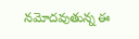నమోదవుతున్న ఈ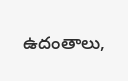ఉదంతాలు,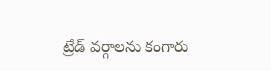ట్రేడ్ వర్గాలను కంగారు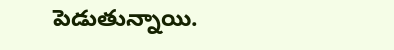పెడుతున్నాయి.